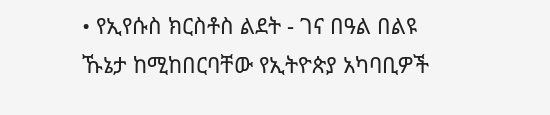• የኢየሱስ ክርስቶስ ልደት - ገና በዓል በልዩ ኹኔታ ከሚከበርባቸው የኢትዮጵያ አካባቢዎች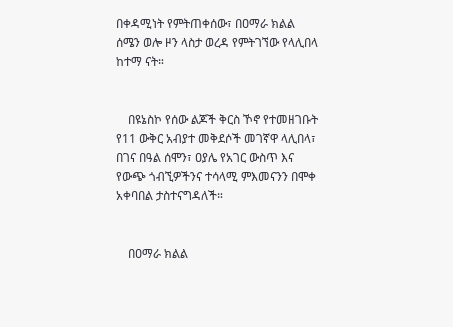በቀዳሚነት የምትጠቀሰው፣ በዐማራ ክልል ሰሜን ወሎ ዞን ላስታ ወረዳ የምትገኘው የላሊበላ ከተማ ናት።


    በዩኔስኮ የሰው ልጆች ቅርስ ኾኖ የተመዘገቡት የ11 ውቅር አብያተ መቅደሶች መገኛዋ ላሊበላ፣ በገና በዓል ሰሞን፣ ዐያሌ የአገር ውስጥ እና የውጭ ጎብኚዎችንና ተሳላሚ ምእመናንን በሞቀ አቀባበል ታስተናግዳለች።


    በዐማራ ክልል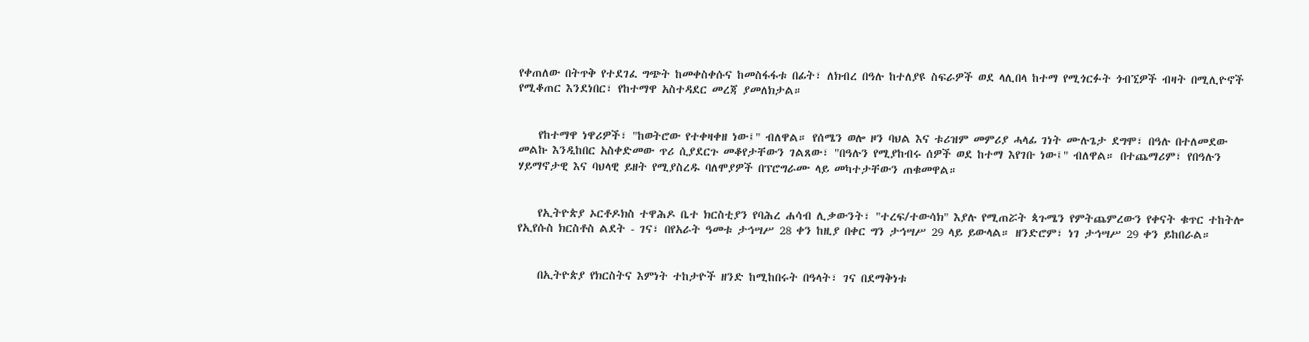የቀጠለው በትጥቅ የተደገፈ ግጭት ከመቀስቀሱና ከመስፋፋቱ በፊት፣ ለክብረ በዓሉ ከተለያዩ ስፍራዎች ወደ ላሊበላ ከተማ የሚጎርፉት ጎብኚዎች ብዛት በሚሊዮኖች የሚቆጠር እንደነበር፣ የከተማዋ አስተዳደር መረጃ ያመለክታል።


    የከተማዋ ነዋሪዎች፣ "ከወትሮው የተቀዛቀዘ ነው፤" ብለዋል። የሰሜን ወሎ ዞን ባህል እና ቱሪዝም መምሪያ ሓላፊ ገነት ሙሉጌታ ደግሞ፣ በዓሉ በተለመደው መልኩ እንዲከበር አስቀድመው ጥሪ ሲያደርጉ መቆየታቸውን ገልጸው፣ "በዓሉን የሚያከብሩ ሰዎች ወደ ከተማ እየገቡ ነው፤" ብለዋል። በተጨማሪም፣ የበዓሉን ሃይማኖታዊ እና ባህላዊ ይዘት የሚያስረዱ ባለሞያዎች በፕሮግራሙ ላይ መካተታቸውን ጠቁመዋል።


    የኢትዮጵያ ኦርቶዶክስ ተዋሕዶ ቤተ ክርስቲያን የባሕረ ሐሳብ ሊቃውንት፣ "ተረፍ/ተውሳክ" እያሉ የሚጠሯት ጳጉሜን የምትጨምረውን የቀናት ቁጥር ተከትሎ የኢየሱስ ክርስቶስ ልደት - ገና፣ በየአራት ዓመቱ ታኅሣሥ 28 ቀን ከዚያ በቀር ግን ታኅሣሥ 29 ላይ ይውላል። ዘንድሮም፣ ነገ ታኅሣሥ 29 ቀን ይከበራል።


    በኢትዮጵያ የክርስትና እምነት ተከታዮች ዘንድ ከሚከበሩት በዓላት፣ ገና በደማቅነቱ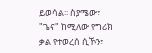ይወሳል፡፡ ስያሜው፣ "ጌና" ከሚለው የግሪክ ቃል የተወረሰ ሲኾን፣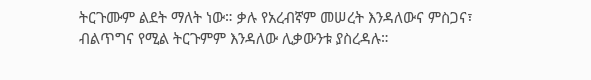ትርጉሙም ልደት ማለት ነው። ቃሉ የአረብኛም መሠረት እንዳለውና ምስጋና፣ ብልጥግና የሚል ትርጉምም እንዳለው ሊቃውንቱ ያስረዳሉ።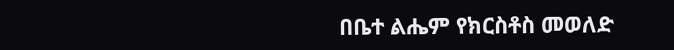በቤተ ልሔም የክርስቶስ መወለድ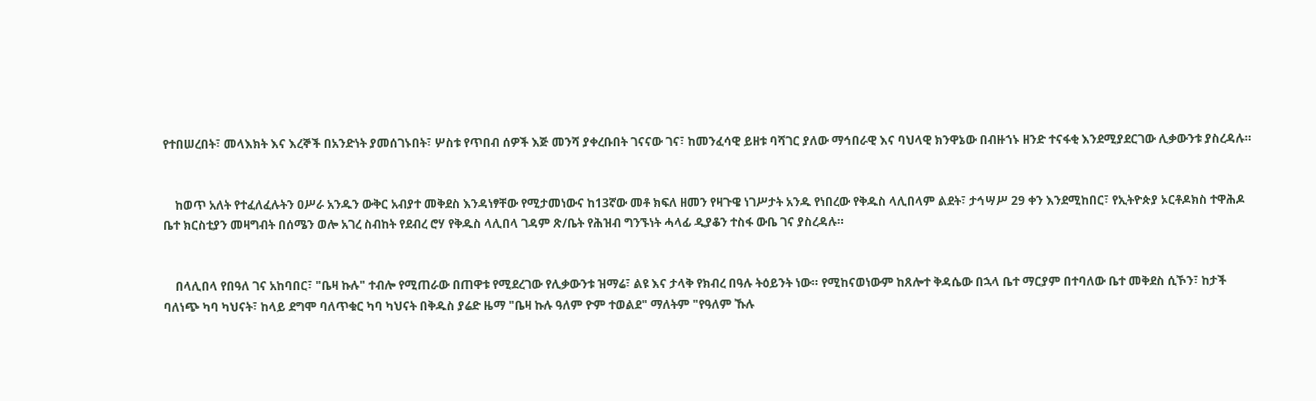የተበሠረበት፣ መላእክት እና እረኞች በአንድነት ያመሰገኑበት፣ ሦስቱ የጥበብ ሰዎች እጅ መንሻ ያቀረቡበት ገናናው ገና፣ ከመንፈሳዊ ይዘቱ ባሻገር ያለው ማኅበራዊ እና ባህላዊ ክንዋኔው በብዙኀኑ ዘንድ ተናፋቂ እንደሚያደርገው ሊቃውንቱ ያስረዳሉ።


    ከወጥ አለት የተፈለፈሉትን ዐሥራ አንዱን ውቅር አብያተ መቅደስ እንዳነፃቸው የሚታመነውና ከ13ኛው መቶ ክፍለ ዘመን የዛጉዌ ነገሥታት አንዱ የነበረው የቅዱስ ላሊበላም ልደት፣ ታኅሣሥ 29 ቀን እንደሚከበር፣ የኢትዮጵያ ኦርቶዶክስ ተዋሕዶ ቤተ ክርስቲያን መዛግብት በሰሜን ወሎ አገረ ስብከት የደብረ ሮሃ የቅዱስ ላሊበላ ገዳም ጽ/ቤት የሕዝብ ግንኙነት ሓላፊ ዲያቆን ተስፋ ውቤ ገና ያስረዳሉ።


    በላሊበላ የበዓለ ገና አከባበር፣ "ቤዛ ኩሉ" ተብሎ የሚጠራው በጠዋቱ የሚደረገው የሊቃውንቱ ዝማሬ፣ ልዩ እና ታላቅ የክብረ በዓሉ ትዕይንት ነው። የሚከናወነውም ከጸሎተ ቅዳሴው በኋላ ቤተ ማርያም በተባለው ቤተ መቅደስ ሲኾን፣ ከታች ባለነጭ ካባ ካህናት፣ ከላይ ደግሞ ባለጥቁር ካባ ካህናት በቅዱስ ያሬድ ዜማ "ቤዛ ኩሉ ዓለም ዮም ተወልደ" ማለትም "የዓለም ኹሉ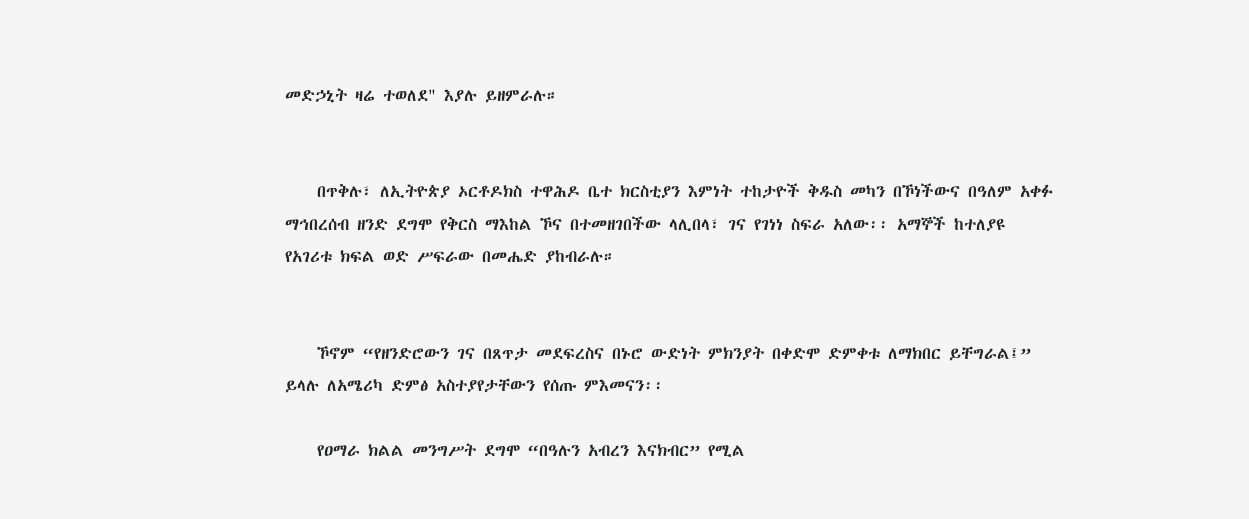መድኃኒት ዛሬ ተወለደ" እያሉ ይዘምራሉ።


    በጥቅሉ፣ ለኢትዮጵያ ኦርቶዶክስ ተዋሕዶ ቤተ ክርስቲያን እምነት ተከታዮች ቅዱስ መካን በኾነችውና በዓለም አቀፉ ማኅበረሰብ ዘንድ ደግሞ የቅርስ ማእከል ኾና በተመዘገበችው ላሊበላ፣ ገና የገነነ ስፍራ አለው፡፡ አማኞች ከተለያዩ የአገሪቱ ክፍል ወድ ሥፍራው በመሔድ ያከብራሉ።


    ኾኖም “የዘንድሮውን ገና በጸጥታ መደፍረስና በኑሮ ውድነት ምክንያት በቀድሞ ድምቀቱ ለማክበር ይቸግራል፤” ይላሉ ለአሜሪካ ድምፅ አስተያየታቸውን የሰጡ ምእመናን፡፡

    የዐማራ ክልል መንግሥት ደግሞ “በዓሉን አብረን እናክብር” የሚል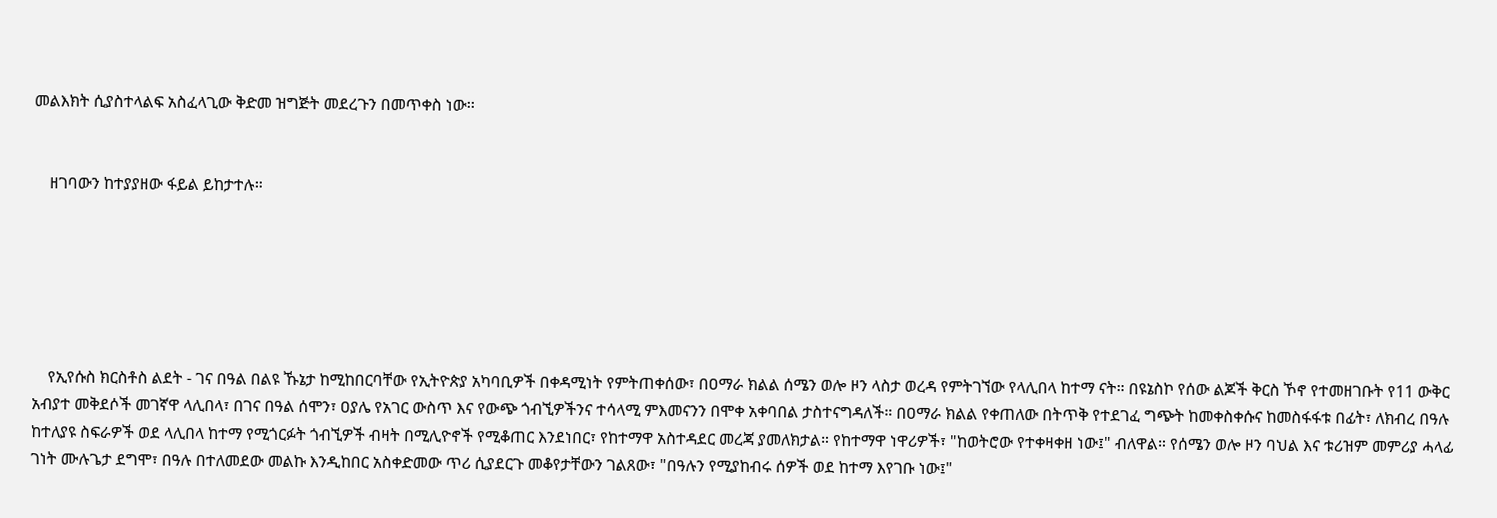መልእክት ሲያስተላልፍ አስፈላጊው ቅድመ ዝግጅት መደረጉን በመጥቀስ ነው፡፡


    ዘገባውን ከተያያዘው ፋይል ይከታተሉ።






    የኢየሱስ ክርስቶስ ልደት - ገና በዓል በልዩ ኹኔታ ከሚከበርባቸው የኢትዮጵያ አካባቢዎች በቀዳሚነት የምትጠቀሰው፣ በዐማራ ክልል ሰሜን ወሎ ዞን ላስታ ወረዳ የምትገኘው የላሊበላ ከተማ ናት። በዩኔስኮ የሰው ልጆች ቅርስ ኾኖ የተመዘገቡት የ11 ውቅር አብያተ መቅደሶች መገኛዋ ላሊበላ፣ በገና በዓል ሰሞን፣ ዐያሌ የአገር ውስጥ እና የውጭ ጎብኚዎችንና ተሳላሚ ምእመናንን በሞቀ አቀባበል ታስተናግዳለች። በዐማራ ክልል የቀጠለው በትጥቅ የተደገፈ ግጭት ከመቀስቀሱና ከመስፋፋቱ በፊት፣ ለክብረ በዓሉ ከተለያዩ ስፍራዎች ወደ ላሊበላ ከተማ የሚጎርፉት ጎብኚዎች ብዛት በሚሊዮኖች የሚቆጠር እንደነበር፣ የከተማዋ አስተዳደር መረጃ ያመለክታል። የከተማዋ ነዋሪዎች፣ "ከወትሮው የተቀዛቀዘ ነው፤" ብለዋል። የሰሜን ወሎ ዞን ባህል እና ቱሪዝም መምሪያ ሓላፊ ገነት ሙሉጌታ ደግሞ፣ በዓሉ በተለመደው መልኩ እንዲከበር አስቀድመው ጥሪ ሲያደርጉ መቆየታቸውን ገልጸው፣ "በዓሉን የሚያከብሩ ሰዎች ወደ ከተማ እየገቡ ነው፤"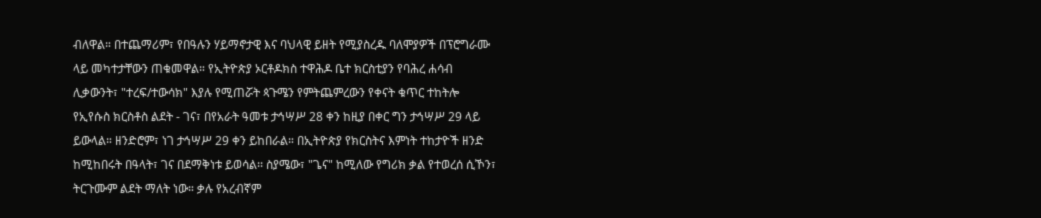ብለዋል። በተጨማሪም፣ የበዓሉን ሃይማኖታዊ እና ባህላዊ ይዘት የሚያስረዱ ባለሞያዎች በፕሮግራሙ ላይ መካተታቸውን ጠቁመዋል። የኢትዮጵያ ኦርቶዶክስ ተዋሕዶ ቤተ ክርስቲያን የባሕረ ሐሳብ ሊቃውንት፣ "ተረፍ/ተውሳክ" እያሉ የሚጠሯት ጳጉሜን የምትጨምረውን የቀናት ቁጥር ተከትሎ የኢየሱስ ክርስቶስ ልደት - ገና፣ በየአራት ዓመቱ ታኅሣሥ 28 ቀን ከዚያ በቀር ግን ታኅሣሥ 29 ላይ ይውላል። ዘንድሮም፣ ነገ ታኅሣሥ 29 ቀን ይከበራል። በኢትዮጵያ የክርስትና እምነት ተከታዮች ዘንድ ከሚከበሩት በዓላት፣ ገና በደማቅነቱ ይወሳል፡፡ ስያሜው፣ "ጌና" ከሚለው የግሪክ ቃል የተወረሰ ሲኾን፣ ትርጉሙም ልደት ማለት ነው። ቃሉ የአረብኛም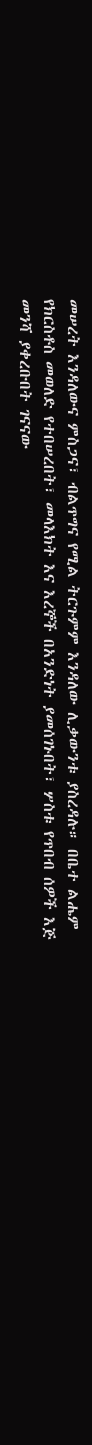መሠረት እንዳለውና ምስጋና፣ ብልጥግና የሚል ትርጉምም እንዳለው ሊቃውንቱ ያስረዳሉ። በቤተ ልሔም የክርስቶስ መወለድ የተበሠረበት፣ መላእክት እና እረኞች በአንድነት ያመሰገኑበት፣ ሦስቱ የጥበብ ሰዎች እጅ መንሻ ያቀረቡበት ገናናው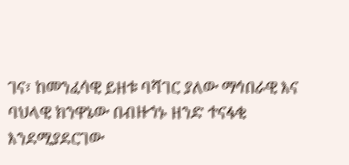ገና፣ ከመንፈሳዊ ይዘቱ ባሻገር ያለው ማኅበራዊ እና ባህላዊ ክንዋኔው በብዙኀኑ ዘንድ ተናፋቂ እንደሚያደርገው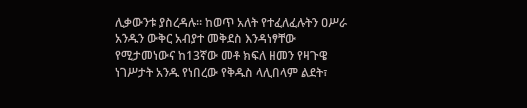ሊቃውንቱ ያስረዳሉ። ከወጥ አለት የተፈለፈሉትን ዐሥራ አንዱን ውቅር አብያተ መቅደስ እንዳነፃቸው የሚታመነውና ከ13ኛው መቶ ክፍለ ዘመን የዛጉዌ ነገሥታት አንዱ የነበረው የቅዱስ ላሊበላም ልደት፣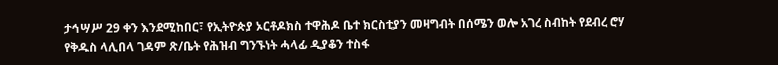ታኅሣሥ 29 ቀን እንደሚከበር፣ የኢትዮጵያ ኦርቶዶክስ ተዋሕዶ ቤተ ክርስቲያን መዛግብት በሰሜን ወሎ አገረ ስብከት የደብረ ሮሃ የቅዱስ ላሊበላ ገዳም ጽ/ቤት የሕዝብ ግንኙነት ሓላፊ ዲያቆን ተስፋ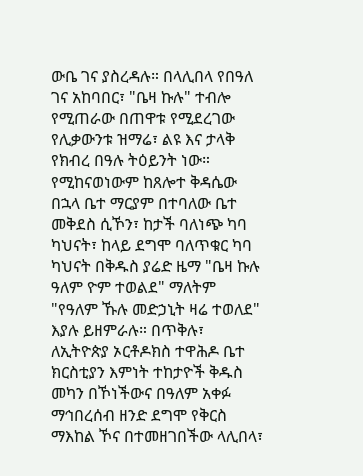ውቤ ገና ያስረዳሉ። በላሊበላ የበዓለ ገና አከባበር፣ "ቤዛ ኩሉ" ተብሎ የሚጠራው በጠዋቱ የሚደረገው የሊቃውንቱ ዝማሬ፣ ልዩ እና ታላቅ የክብረ በዓሉ ትዕይንት ነው። የሚከናወነውም ከጸሎተ ቅዳሴው በኋላ ቤተ ማርያም በተባለው ቤተ መቅደስ ሲኾን፣ ከታች ባለነጭ ካባ ካህናት፣ ከላይ ደግሞ ባለጥቁር ካባ ካህናት በቅዱስ ያሬድ ዜማ "ቤዛ ኩሉ ዓለም ዮም ተወልደ" ማለትም "የዓለም ኹሉ መድኃኒት ዛሬ ተወለደ" እያሉ ይዘምራሉ። በጥቅሉ፣ ለኢትዮጵያ ኦርቶዶክስ ተዋሕዶ ቤተ ክርስቲያን እምነት ተከታዮች ቅዱስ መካን በኾነችውና በዓለም አቀፉ ማኅበረሰብ ዘንድ ደግሞ የቅርስ ማእከል ኾና በተመዘገበችው ላሊበላ፣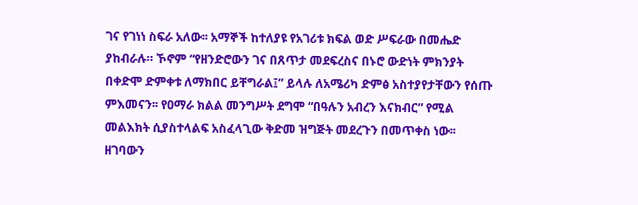ገና የገነነ ስፍራ አለው፡፡ አማኞች ከተለያዩ የአገሪቱ ክፍል ወድ ሥፍራው በመሔድ ያከብራሉ። ኾኖም “የዘንድሮውን ገና በጸጥታ መደፍረስና በኑሮ ውድነት ምክንያት በቀድሞ ድምቀቱ ለማክበር ይቸግራል፤” ይላሉ ለአሜሪካ ድምፅ አስተያየታቸውን የሰጡ ምእመናን፡፡ የዐማራ ክልል መንግሥት ደግሞ “በዓሉን አብረን እናክብር” የሚል መልእክት ሲያስተላልፍ አስፈላጊው ቅድመ ዝግጅት መደረጉን በመጥቀስ ነው፡፡ ዘገባውን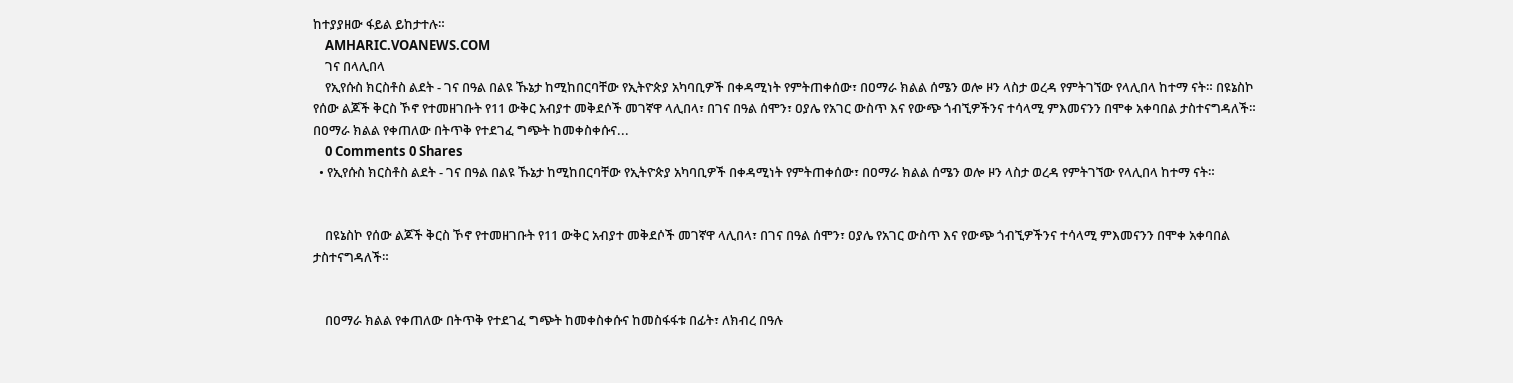ከተያያዘው ፋይል ይከታተሉ።
    AMHARIC.VOANEWS.COM
    ገና በላሊበላ
    የኢየሱስ ክርስቶስ ልደት - ገና በዓል በልዩ ኹኔታ ከሚከበርባቸው የኢትዮጵያ አካባቢዎች በቀዳሚነት የምትጠቀሰው፣ በዐማራ ክልል ሰሜን ወሎ ዞን ላስታ ወረዳ የምትገኘው የላሊበላ ከተማ ናት። በዩኔስኮ የሰው ልጆች ቅርስ ኾኖ የተመዘገቡት የ11 ውቅር አብያተ መቅደሶች መገኛዋ ላሊበላ፣ በገና በዓል ሰሞን፣ ዐያሌ የአገር ውስጥ እና የውጭ ጎብኚዎችንና ተሳላሚ ምእመናንን በሞቀ አቀባበል ታስተናግዳለች። በዐማራ ክልል የቀጠለው በትጥቅ የተደገፈ ግጭት ከመቀስቀሱና...
    0 Comments 0 Shares
  • የኢየሱስ ክርስቶስ ልደት - ገና በዓል በልዩ ኹኔታ ከሚከበርባቸው የኢትዮጵያ አካባቢዎች በቀዳሚነት የምትጠቀሰው፣ በዐማራ ክልል ሰሜን ወሎ ዞን ላስታ ወረዳ የምትገኘው የላሊበላ ከተማ ናት።


    በዩኔስኮ የሰው ልጆች ቅርስ ኾኖ የተመዘገቡት የ11 ውቅር አብያተ መቅደሶች መገኛዋ ላሊበላ፣ በገና በዓል ሰሞን፣ ዐያሌ የአገር ውስጥ እና የውጭ ጎብኚዎችንና ተሳላሚ ምእመናንን በሞቀ አቀባበል ታስተናግዳለች።


    በዐማራ ክልል የቀጠለው በትጥቅ የተደገፈ ግጭት ከመቀስቀሱና ከመስፋፋቱ በፊት፣ ለክብረ በዓሉ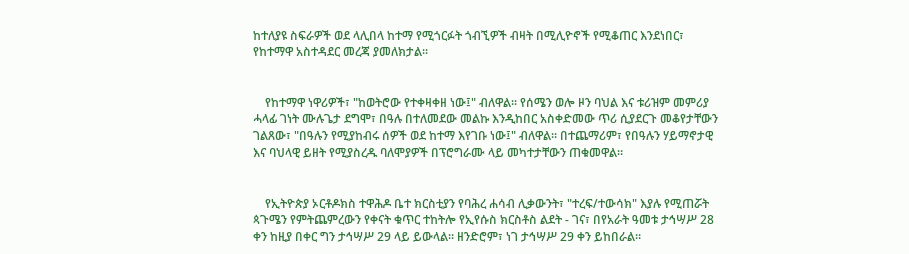ከተለያዩ ስፍራዎች ወደ ላሊበላ ከተማ የሚጎርፉት ጎብኚዎች ብዛት በሚሊዮኖች የሚቆጠር እንደነበር፣ የከተማዋ አስተዳደር መረጃ ያመለክታል።


    የከተማዋ ነዋሪዎች፣ "ከወትሮው የተቀዛቀዘ ነው፤" ብለዋል። የሰሜን ወሎ ዞን ባህል እና ቱሪዝም መምሪያ ሓላፊ ገነት ሙሉጌታ ደግሞ፣ በዓሉ በተለመደው መልኩ እንዲከበር አስቀድመው ጥሪ ሲያደርጉ መቆየታቸውን ገልጸው፣ "በዓሉን የሚያከብሩ ሰዎች ወደ ከተማ እየገቡ ነው፤" ብለዋል። በተጨማሪም፣ የበዓሉን ሃይማኖታዊ እና ባህላዊ ይዘት የሚያስረዱ ባለሞያዎች በፕሮግራሙ ላይ መካተታቸውን ጠቁመዋል።


    የኢትዮጵያ ኦርቶዶክስ ተዋሕዶ ቤተ ክርስቲያን የባሕረ ሐሳብ ሊቃውንት፣ "ተረፍ/ተውሳክ" እያሉ የሚጠሯት ጳጉሜን የምትጨምረውን የቀናት ቁጥር ተከትሎ የኢየሱስ ክርስቶስ ልደት - ገና፣ በየአራት ዓመቱ ታኅሣሥ 28 ቀን ከዚያ በቀር ግን ታኅሣሥ 29 ላይ ይውላል። ዘንድሮም፣ ነገ ታኅሣሥ 29 ቀን ይከበራል።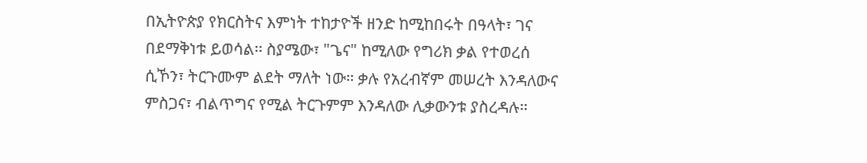በኢትዮጵያ የክርስትና እምነት ተከታዮች ዘንድ ከሚከበሩት በዓላት፣ ገና በደማቅነቱ ይወሳል፡፡ ስያሜው፣ "ጌና" ከሚለው የግሪክ ቃል የተወረሰ ሲኾን፣ ትርጉሙም ልደት ማለት ነው። ቃሉ የአረብኛም መሠረት እንዳለውና ምስጋና፣ ብልጥግና የሚል ትርጉምም እንዳለው ሊቃውንቱ ያስረዳሉ።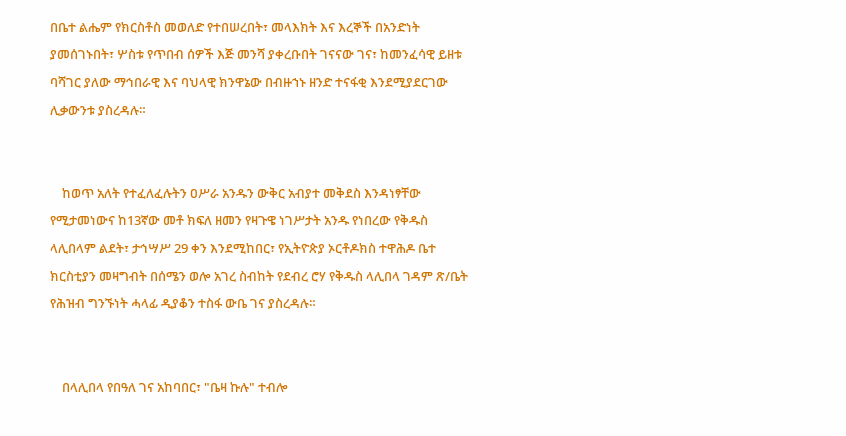በቤተ ልሔም የክርስቶስ መወለድ የተበሠረበት፣ መላእክት እና እረኞች በአንድነት ያመሰገኑበት፣ ሦስቱ የጥበብ ሰዎች እጅ መንሻ ያቀረቡበት ገናናው ገና፣ ከመንፈሳዊ ይዘቱ ባሻገር ያለው ማኅበራዊ እና ባህላዊ ክንዋኔው በብዙኀኑ ዘንድ ተናፋቂ እንደሚያደርገው ሊቃውንቱ ያስረዳሉ።


    ከወጥ አለት የተፈለፈሉትን ዐሥራ አንዱን ውቅር አብያተ መቅደስ እንዳነፃቸው የሚታመነውና ከ13ኛው መቶ ክፍለ ዘመን የዛጉዌ ነገሥታት አንዱ የነበረው የቅዱስ ላሊበላም ልደት፣ ታኅሣሥ 29 ቀን እንደሚከበር፣ የኢትዮጵያ ኦርቶዶክስ ተዋሕዶ ቤተ ክርስቲያን መዛግብት በሰሜን ወሎ አገረ ስብከት የደብረ ሮሃ የቅዱስ ላሊበላ ገዳም ጽ/ቤት የሕዝብ ግንኙነት ሓላፊ ዲያቆን ተስፋ ውቤ ገና ያስረዳሉ።


    በላሊበላ የበዓለ ገና አከባበር፣ "ቤዛ ኩሉ" ተብሎ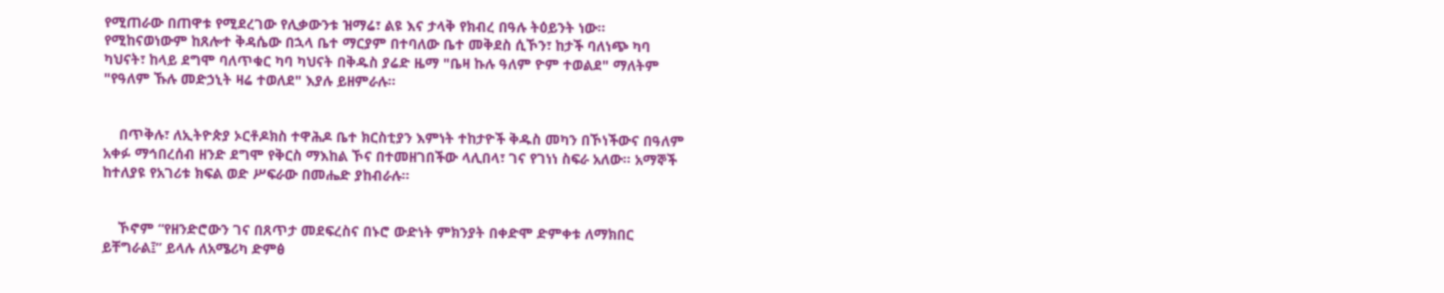የሚጠራው በጠዋቱ የሚደረገው የሊቃውንቱ ዝማሬ፣ ልዩ እና ታላቅ የክብረ በዓሉ ትዕይንት ነው። የሚከናወነውም ከጸሎተ ቅዳሴው በኋላ ቤተ ማርያም በተባለው ቤተ መቅደስ ሲኾን፣ ከታች ባለነጭ ካባ ካህናት፣ ከላይ ደግሞ ባለጥቁር ካባ ካህናት በቅዱስ ያሬድ ዜማ "ቤዛ ኩሉ ዓለም ዮም ተወልደ" ማለትም "የዓለም ኹሉ መድኃኒት ዛሬ ተወለደ" እያሉ ይዘምራሉ።


    በጥቅሉ፣ ለኢትዮጵያ ኦርቶዶክስ ተዋሕዶ ቤተ ክርስቲያን እምነት ተከታዮች ቅዱስ መካን በኾነችውና በዓለም አቀፉ ማኅበረሰብ ዘንድ ደግሞ የቅርስ ማእከል ኾና በተመዘገበችው ላሊበላ፣ ገና የገነነ ስፍራ አለው፡፡ አማኞች ከተለያዩ የአገሪቱ ክፍል ወድ ሥፍራው በመሔድ ያከብራሉ።


    ኾኖም “የዘንድሮውን ገና በጸጥታ መደፍረስና በኑሮ ውድነት ምክንያት በቀድሞ ድምቀቱ ለማክበር ይቸግራል፤” ይላሉ ለአሜሪካ ድምፅ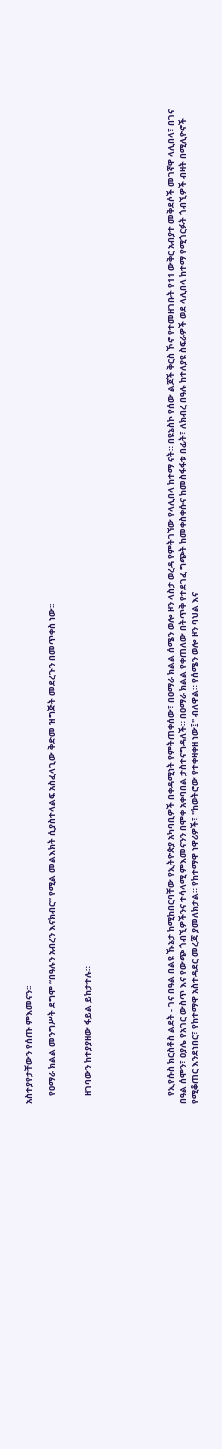አስተያየታቸውን የሰጡ ምእመናን፡፡

    የዐማራ ክልል መንግሥት ደግሞ “በዓሉን አብረን እናክብር” የሚል መልእክት ሲያስተላልፍ አስፈላጊው ቅድመ ዝግጅት መደረጉን በመጥቀስ ነው፡፡


    ዘገባውን ከተያያዘው ፋይል ይከታተሉ።






    የኢየሱስ ክርስቶስ ልደት - ገና በዓል በልዩ ኹኔታ ከሚከበርባቸው የኢትዮጵያ አካባቢዎች በቀዳሚነት የምትጠቀሰው፣ በዐማራ ክልል ሰሜን ወሎ ዞን ላስታ ወረዳ የምትገኘው የላሊበላ ከተማ ናት። በዩኔስኮ የሰው ልጆች ቅርስ ኾኖ የተመዘገቡት የ11 ውቅር አብያተ መቅደሶች መገኛዋ ላሊበላ፣ በገና በዓል ሰሞን፣ ዐያሌ የአገር ውስጥ እና የውጭ ጎብኚዎችንና ተሳላሚ ምእመናንን በሞቀ አቀባበል ታስተናግዳለች። በዐማራ ክልል የቀጠለው በትጥቅ የተደገፈ ግጭት ከመቀስቀሱና ከመስፋፋቱ በፊት፣ ለክብረ በዓሉ ከተለያዩ ስፍራዎች ወደ ላሊበላ ከተማ የሚጎርፉት ጎብኚዎች ብዛት በሚሊዮኖች የሚቆጠር እንደነበር፣ የከተማዋ አስተዳደር መረጃ ያመለክታል። የከተማዋ ነዋሪዎች፣ "ከወትሮው የተቀዛቀዘ ነው፤" ብለዋል። የሰሜን ወሎ ዞን ባህል እና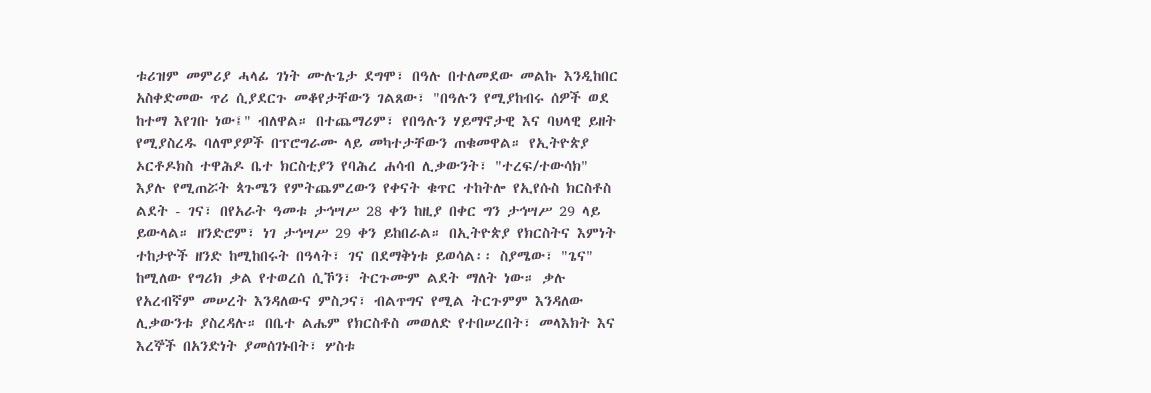ቱሪዝም መምሪያ ሓላፊ ገነት ሙሉጌታ ደግሞ፣ በዓሉ በተለመደው መልኩ እንዲከበር አስቀድመው ጥሪ ሲያደርጉ መቆየታቸውን ገልጸው፣ "በዓሉን የሚያከብሩ ሰዎች ወደ ከተማ እየገቡ ነው፤" ብለዋል። በተጨማሪም፣ የበዓሉን ሃይማኖታዊ እና ባህላዊ ይዘት የሚያስረዱ ባለሞያዎች በፕሮግራሙ ላይ መካተታቸውን ጠቁመዋል። የኢትዮጵያ ኦርቶዶክስ ተዋሕዶ ቤተ ክርስቲያን የባሕረ ሐሳብ ሊቃውንት፣ "ተረፍ/ተውሳክ" እያሉ የሚጠሯት ጳጉሜን የምትጨምረውን የቀናት ቁጥር ተከትሎ የኢየሱስ ክርስቶስ ልደት - ገና፣ በየአራት ዓመቱ ታኅሣሥ 28 ቀን ከዚያ በቀር ግን ታኅሣሥ 29 ላይ ይውላል። ዘንድሮም፣ ነገ ታኅሣሥ 29 ቀን ይከበራል። በኢትዮጵያ የክርስትና እምነት ተከታዮች ዘንድ ከሚከበሩት በዓላት፣ ገና በደማቅነቱ ይወሳል፡፡ ስያሜው፣ "ጌና" ከሚለው የግሪክ ቃል የተወረሰ ሲኾን፣ ትርጉሙም ልደት ማለት ነው። ቃሉ የአረብኛም መሠረት እንዳለውና ምስጋና፣ ብልጥግና የሚል ትርጉምም እንዳለው ሊቃውንቱ ያስረዳሉ። በቤተ ልሔም የክርስቶስ መወለድ የተበሠረበት፣ መላእክት እና እረኞች በአንድነት ያመሰገኑበት፣ ሦስቱ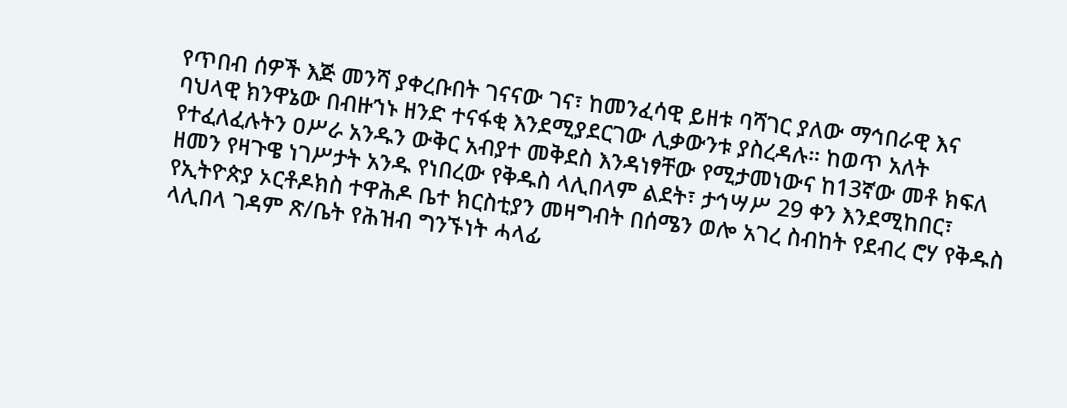የጥበብ ሰዎች እጅ መንሻ ያቀረቡበት ገናናው ገና፣ ከመንፈሳዊ ይዘቱ ባሻገር ያለው ማኅበራዊ እና ባህላዊ ክንዋኔው በብዙኀኑ ዘንድ ተናፋቂ እንደሚያደርገው ሊቃውንቱ ያስረዳሉ። ከወጥ አለት የተፈለፈሉትን ዐሥራ አንዱን ውቅር አብያተ መቅደስ እንዳነፃቸው የሚታመነውና ከ13ኛው መቶ ክፍለ ዘመን የዛጉዌ ነገሥታት አንዱ የነበረው የቅዱስ ላሊበላም ልደት፣ ታኅሣሥ 29 ቀን እንደሚከበር፣ የኢትዮጵያ ኦርቶዶክስ ተዋሕዶ ቤተ ክርስቲያን መዛግብት በሰሜን ወሎ አገረ ስብከት የደብረ ሮሃ የቅዱስ ላሊበላ ገዳም ጽ/ቤት የሕዝብ ግንኙነት ሓላፊ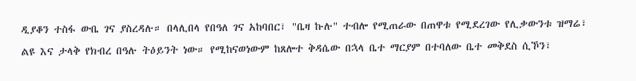ዲያቆን ተስፋ ውቤ ገና ያስረዳሉ። በላሊበላ የበዓለ ገና አከባበር፣ "ቤዛ ኩሉ" ተብሎ የሚጠራው በጠዋቱ የሚደረገው የሊቃውንቱ ዝማሬ፣ ልዩ እና ታላቅ የክብረ በዓሉ ትዕይንት ነው። የሚከናወነውም ከጸሎተ ቅዳሴው በኋላ ቤተ ማርያም በተባለው ቤተ መቅደስ ሲኾን፣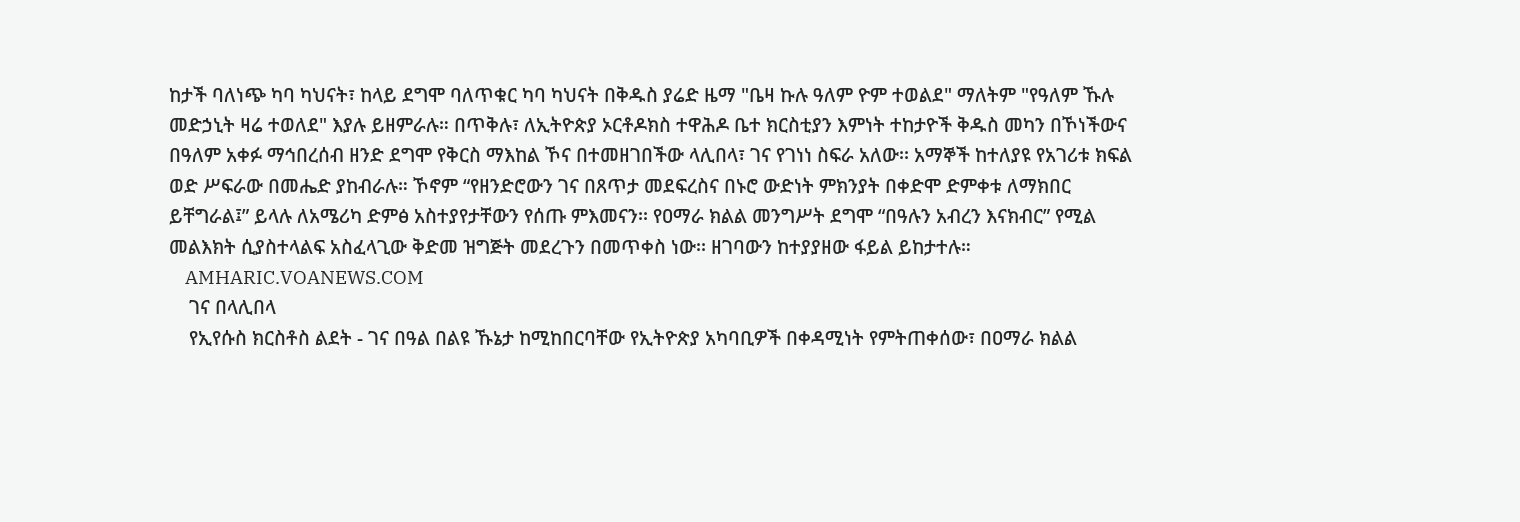ከታች ባለነጭ ካባ ካህናት፣ ከላይ ደግሞ ባለጥቁር ካባ ካህናት በቅዱስ ያሬድ ዜማ "ቤዛ ኩሉ ዓለም ዮም ተወልደ" ማለትም "የዓለም ኹሉ መድኃኒት ዛሬ ተወለደ" እያሉ ይዘምራሉ። በጥቅሉ፣ ለኢትዮጵያ ኦርቶዶክስ ተዋሕዶ ቤተ ክርስቲያን እምነት ተከታዮች ቅዱስ መካን በኾነችውና በዓለም አቀፉ ማኅበረሰብ ዘንድ ደግሞ የቅርስ ማእከል ኾና በተመዘገበችው ላሊበላ፣ ገና የገነነ ስፍራ አለው፡፡ አማኞች ከተለያዩ የአገሪቱ ክፍል ወድ ሥፍራው በመሔድ ያከብራሉ። ኾኖም “የዘንድሮውን ገና በጸጥታ መደፍረስና በኑሮ ውድነት ምክንያት በቀድሞ ድምቀቱ ለማክበር ይቸግራል፤” ይላሉ ለአሜሪካ ድምፅ አስተያየታቸውን የሰጡ ምእመናን፡፡ የዐማራ ክልል መንግሥት ደግሞ “በዓሉን አብረን እናክብር” የሚል መልእክት ሲያስተላልፍ አስፈላጊው ቅድመ ዝግጅት መደረጉን በመጥቀስ ነው፡፡ ዘገባውን ከተያያዘው ፋይል ይከታተሉ።
    AMHARIC.VOANEWS.COM
    ገና በላሊበላ
    የኢየሱስ ክርስቶስ ልደት - ገና በዓል በልዩ ኹኔታ ከሚከበርባቸው የኢትዮጵያ አካባቢዎች በቀዳሚነት የምትጠቀሰው፣ በዐማራ ክልል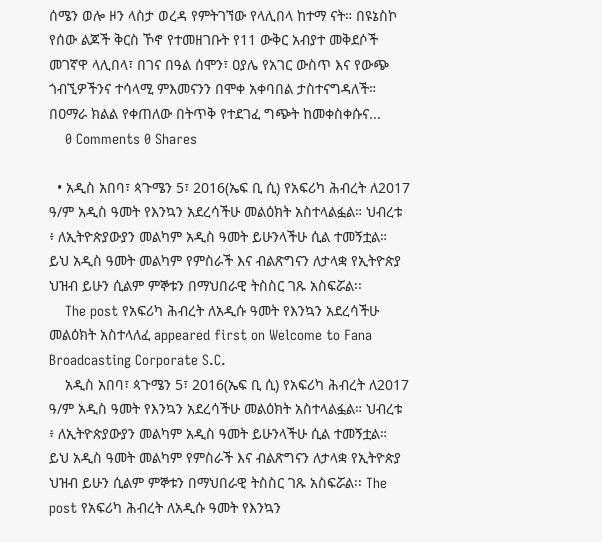ሰሜን ወሎ ዞን ላስታ ወረዳ የምትገኘው የላሊበላ ከተማ ናት። በዩኔስኮ የሰው ልጆች ቅርስ ኾኖ የተመዘገቡት የ11 ውቅር አብያተ መቅደሶች መገኛዋ ላሊበላ፣ በገና በዓል ሰሞን፣ ዐያሌ የአገር ውስጥ እና የውጭ ጎብኚዎችንና ተሳላሚ ምእመናንን በሞቀ አቀባበል ታስተናግዳለች። በዐማራ ክልል የቀጠለው በትጥቅ የተደገፈ ግጭት ከመቀስቀሱና...
    0 Comments 0 Shares

  • አዲስ አበባ፣ ጳጉሜን 5፣ 2016(ኤፍ ቢ ሲ) የአፍሪካ ሕብረት ለ2017 ዓ/ም አዲስ ዓመት የእንኳን አደረሳችሁ መልዕክት አስተላልፏል። ህብረቱ ፥ ለኢትዮጵያውያን መልካም አዲስ ዓመት ይሁንላችሁ ሲል ተመኝቷል። ይህ አዲስ ዓመት መልካም የምስራች እና ብልጽግናን ለታላቋ የኢትዮጵያ ህዝብ ይሁን ሲልም ምኞቱን በማህበራዊ ትስስር ገጹ አስፍሯል፡፡
    The post የአፍሪካ ሕብረት ለአዲሱ ዓመት የእንኳን አደረሳችሁ መልዕክት አስተላለፈ appeared first on Welcome to Fana Broadcasting Corporate S.C.
    አዲስ አበባ፣ ጳጉሜን 5፣ 2016(ኤፍ ቢ ሲ) የአፍሪካ ሕብረት ለ2017 ዓ/ም አዲስ ዓመት የእንኳን አደረሳችሁ መልዕክት አስተላልፏል። ህብረቱ ፥ ለኢትዮጵያውያን መልካም አዲስ ዓመት ይሁንላችሁ ሲል ተመኝቷል። ይህ አዲስ ዓመት መልካም የምስራች እና ብልጽግናን ለታላቋ የኢትዮጵያ ህዝብ ይሁን ሲልም ምኞቱን በማህበራዊ ትስስር ገጹ አስፍሯል፡፡ The post የአፍሪካ ሕብረት ለአዲሱ ዓመት የእንኳን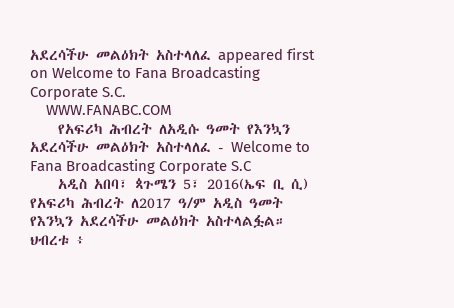አደረሳችሁ መልዕክት አስተላለፈ appeared first on Welcome to Fana Broadcasting Corporate S.C.
    WWW.FANABC.COM
    የአፍሪካ ሕብረት ለአዲሱ ዓመት የእንኳን አደረሳችሁ መልዕክት አስተላለፈ - Welcome to Fana Broadcasting Corporate S.C
    አዲስ አበባ፣ ጳጉሜን 5፣ 2016(ኤፍ ቢ ሲ) የአፍሪካ ሕብረት ለ2017 ዓ/ም አዲስ ዓመት የእንኳን አደረሳችሁ መልዕክት አስተላልፏል። ህብረቱ ፥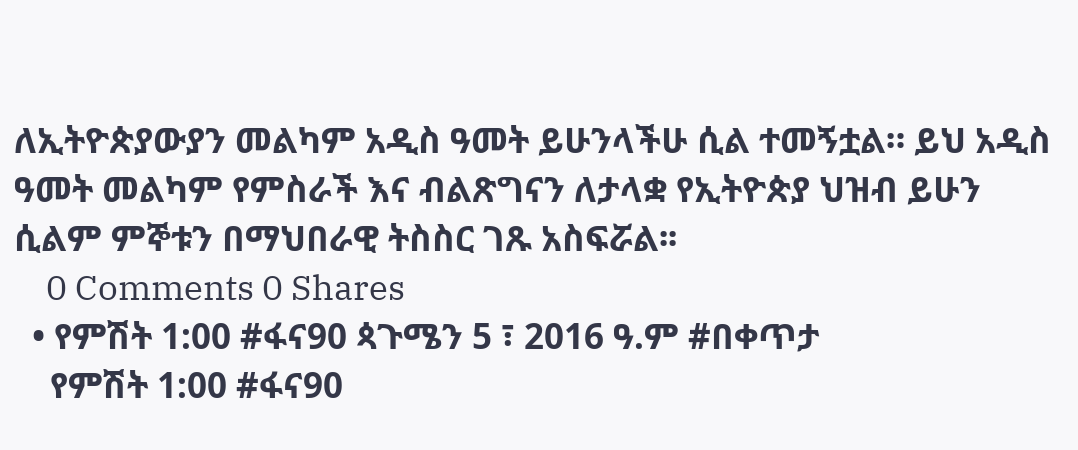ለኢትዮጵያውያን መልካም አዲስ ዓመት ይሁንላችሁ ሲል ተመኝቷል። ይህ አዲስ ዓመት መልካም የምስራች እና ብልጽግናን ለታላቋ የኢትዮጵያ ህዝብ ይሁን ሲልም ምኞቱን በማህበራዊ ትስስር ገጹ አስፍሯል፡፡
    0 Comments 0 Shares
  • የምሽት 1:00 #ፋና90 ጳጉሜን 5 ፣ 2016 ዓ.ም #በቀጥታ
    የምሽት 1:00 #ፋና90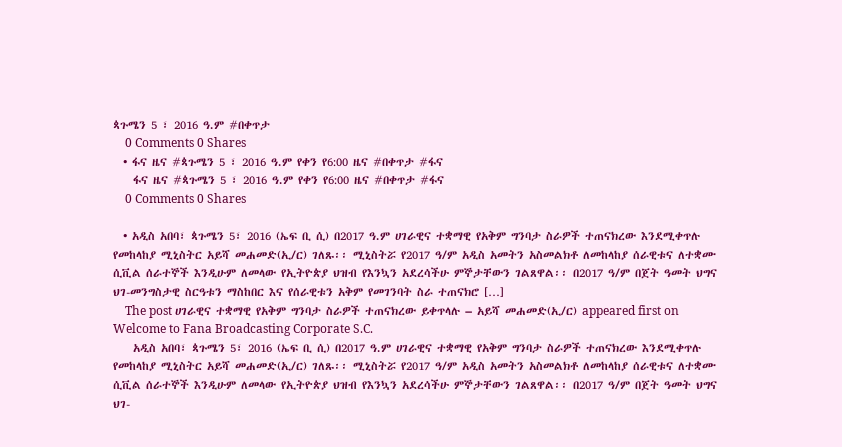ጳጉሜን 5 ፣ 2016 ዓ.ም #በቀጥታ
    0 Comments 0 Shares
  • ፋና ዜና #ጳጉሜን 5 ፣ 2016 ዓ.ም የቀን የ6:00 ዜና #በቀጥታ #ፋና
    ፋና ዜና #ጳጉሜን 5 ፣ 2016 ዓ.ም የቀን የ6:00 ዜና #በቀጥታ #ፋና
    0 Comments 0 Shares

  • አዲስ አበባ፣ ጳጉሜን 5፣ 2016 (ኤፍ ቢ ሲ) በ2017 ዓ.ም ሀገራዊና ተቋማዊ የአቅም ግንባታ ስራዎች ተጠናክረው እንደሚቀጥሉ የመከላከያ ሚኒስትር አይሻ መሐመድ(ኢ/ር) ገለጹ፡፡ ሚኒስትሯ የ2017 ዓ/ም አዲስ አመትን አስመልክቶ ለመከላከያ ሰራዊቱና ለተቋሙ ሲቪል ሰራተኞች እንዲሁም ለመላው የኢትዮጵያ ህዝብ የእንኳን አደረሳችሁ ምኞታቸውን ገልጸዋል፡፡ በ2017 ዓ/ም በጀት ዓመት ህግና ህገ-መንግስታዊ ስርዓቱን ማስከበር እና የሰራዊቱን አቅም የመገንባት ስራ ተጠናክሮ […]
    The post ሀገራዊና ተቋማዊ የአቅም ግንባታ ስራዎች ተጠናክረው ይቀጥላሉ – አይሻ መሐመድ(ኢ/ር) appeared first on Welcome to Fana Broadcasting Corporate S.C.
    አዲስ አበባ፣ ጳጉሜን 5፣ 2016 (ኤፍ ቢ ሲ) በ2017 ዓ.ም ሀገራዊና ተቋማዊ የአቅም ግንባታ ስራዎች ተጠናክረው እንደሚቀጥሉ የመከላከያ ሚኒስትር አይሻ መሐመድ(ኢ/ር) ገለጹ፡፡ ሚኒስትሯ የ2017 ዓ/ም አዲስ አመትን አስመልክቶ ለመከላከያ ሰራዊቱና ለተቋሙ ሲቪል ሰራተኞች እንዲሁም ለመላው የኢትዮጵያ ህዝብ የእንኳን አደረሳችሁ ምኞታቸውን ገልጸዋል፡፡ በ2017 ዓ/ም በጀት ዓመት ህግና ህገ-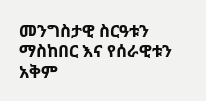መንግስታዊ ስርዓቱን ማስከበር እና የሰራዊቱን አቅም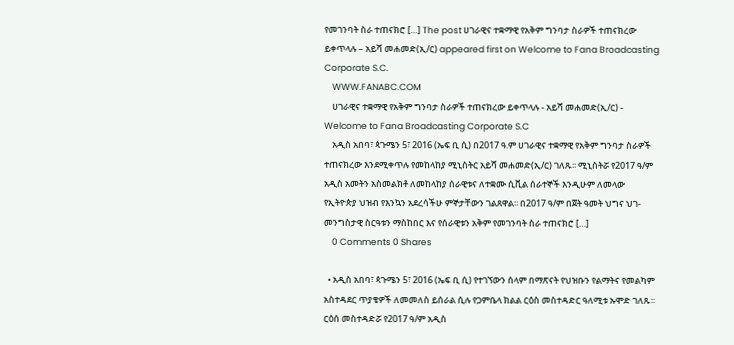የመገንባት ስራ ተጠናክሮ […] The post ሀገራዊና ተቋማዊ የአቅም ግንባታ ስራዎች ተጠናክረው ይቀጥላሉ – አይሻ መሐመድ(ኢ/ር) appeared first on Welcome to Fana Broadcasting Corporate S.C.
    WWW.FANABC.COM
    ሀገራዊና ተቋማዊ የአቅም ግንባታ ስራዎች ተጠናክረው ይቀጥላሉ - አይሻ መሐመድ(ኢ/ር) - Welcome to Fana Broadcasting Corporate S.C
    አዲስ አበባ፣ ጳጉሜን 5፣ 2016 (ኤፍ ቢ ሲ) በ2017 ዓ.ም ሀገራዊና ተቋማዊ የአቅም ግንባታ ስራዎች ተጠናክረው እንደሚቀጥሉ የመከላከያ ሚኒስትር አይሻ መሐመድ(ኢ/ር) ገለጹ፡፡ ሚኒስትሯ የ2017 ዓ/ም አዲስ አመትን አስመልክቶ ለመከላከያ ሰራዊቱና ለተቋሙ ሲቪል ሰራተኞች እንዲሁም ለመላው የኢትዮጵያ ህዝብ የእንኳን አደረሳችሁ ምኞታቸውን ገልጸዋል፡፡ በ2017 ዓ/ም በጀት ዓመት ህግና ህገ-መንግስታዊ ስርዓቱን ማስከበር እና የሰራዊቱን አቅም የመገንባት ስራ ተጠናክሮ […]
    0 Comments 0 Shares

  • አዲስ አበባ፣ ጳጉሜን 5፣ 2016 (ኤፍ ቢ ሲ) የተገኘውን ሰላም በማጽናት የህዝቡን የልማትና የመልካም አስተዳደር ጥያቄዎች ለመመለስ ይሰራል ሲሉ የጋምቤላ ክልል ርዕስ መስተዳድር ዓለሚቱ ኡሞድ ገለጹ፡፡ ርዕሰ መስተዳድሯ የ2017 ዓ/ም አዲስ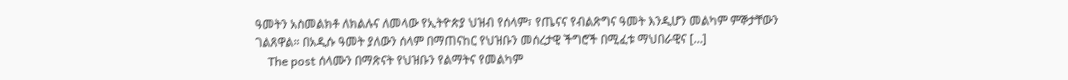ዓመትን አስመልክቶ ለክልሉና ለመላው የኢትዮጵያ ህዝብ የሰላም፣ የጤናና የብልጽግና ዓመት እንዲሆን መልካም ምኞታቸውን ገልጸዋል። በአዲሱ ዓመት ያለውን ሰላም በማጠናከር የህዝቡን መሰረታዊ ችግሮች በሚፈቱ ማህበራዊና […]
    The post ሰላሙን በማጽናት የህዝቡን የልማትና የመልካም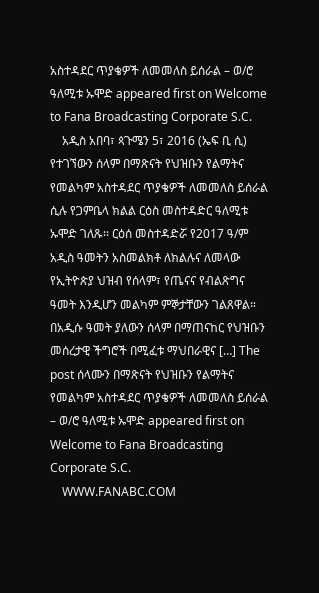አስተዳደር ጥያቄዎች ለመመለስ ይሰራል – ወ/ሮ ዓለሚቱ ኡሞድ appeared first on Welcome to Fana Broadcasting Corporate S.C.
    አዲስ አበባ፣ ጳጉሜን 5፣ 2016 (ኤፍ ቢ ሲ) የተገኘውን ሰላም በማጽናት የህዝቡን የልማትና የመልካም አስተዳደር ጥያቄዎች ለመመለስ ይሰራል ሲሉ የጋምቤላ ክልል ርዕስ መስተዳድር ዓለሚቱ ኡሞድ ገለጹ፡፡ ርዕሰ መስተዳድሯ የ2017 ዓ/ም አዲስ ዓመትን አስመልክቶ ለክልሉና ለመላው የኢትዮጵያ ህዝብ የሰላም፣ የጤናና የብልጽግና ዓመት እንዲሆን መልካም ምኞታቸውን ገልጸዋል። በአዲሱ ዓመት ያለውን ሰላም በማጠናከር የህዝቡን መሰረታዊ ችግሮች በሚፈቱ ማህበራዊና […] The post ሰላሙን በማጽናት የህዝቡን የልማትና የመልካም አስተዳደር ጥያቄዎች ለመመለስ ይሰራል – ወ/ሮ ዓለሚቱ ኡሞድ appeared first on Welcome to Fana Broadcasting Corporate S.C.
    WWW.FANABC.COM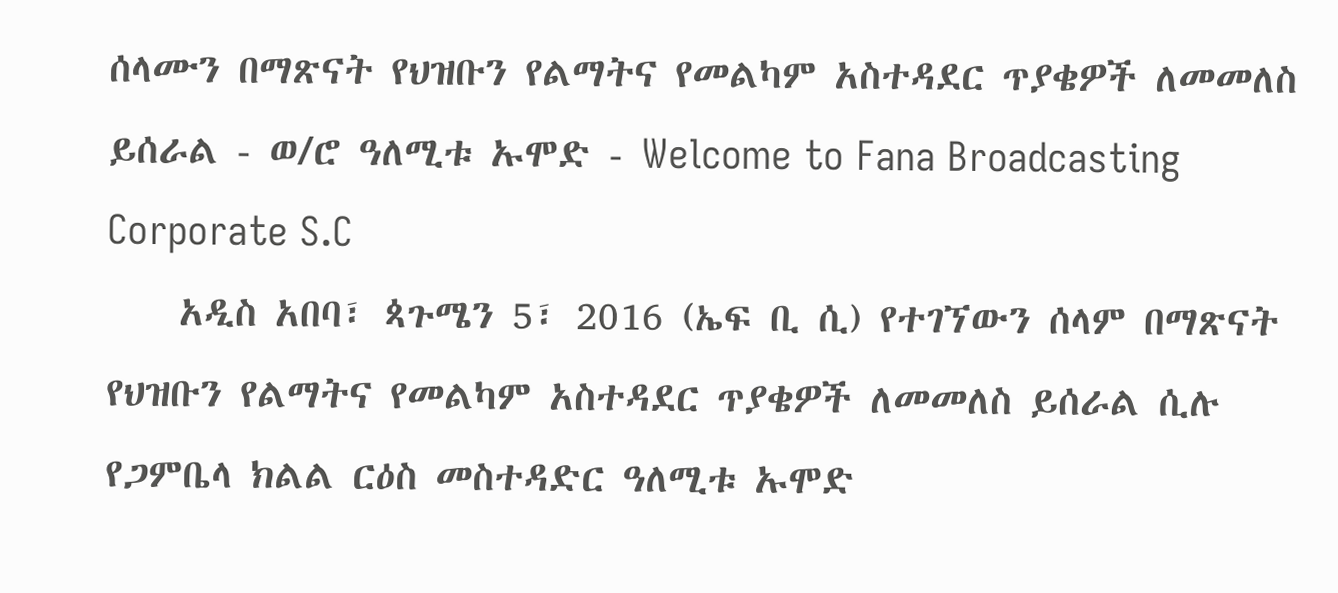ሰላሙን በማጽናት የህዝቡን የልማትና የመልካም አስተዳደር ጥያቄዎች ለመመለስ ይሰራል - ወ/ሮ ዓለሚቱ ኡሞድ - Welcome to Fana Broadcasting Corporate S.C
    አዲስ አበባ፣ ጳጉሜን 5፣ 2016 (ኤፍ ቢ ሲ) የተገኘውን ሰላም በማጽናት የህዝቡን የልማትና የመልካም አስተዳደር ጥያቄዎች ለመመለስ ይሰራል ሲሉ የጋምቤላ ክልል ርዕስ መስተዳድር ዓለሚቱ ኡሞድ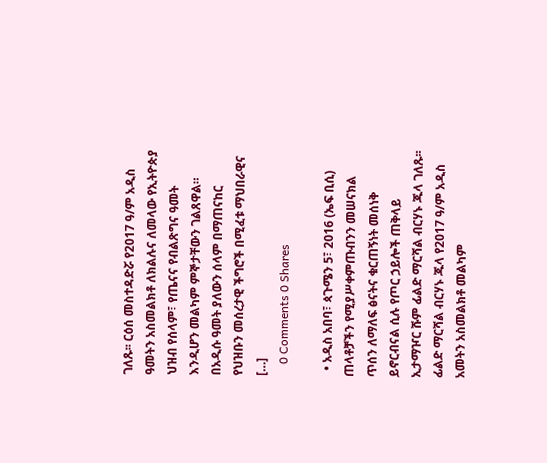ገለጹ፡፡ ርዕሰ መስተዳድሯ የ2017 ዓ/ም አዲስ ዓመትን አስመልክቶ ለክልሉና ለመላው የኢትዮጵያ ህዝብ የሰላም፣ የጤናና የብልጽግና ዓመት እንዲሆን መልካም ምኞታቸውን ገልጸዋል። በአዲሱ ዓመት ያለውን ሰላም በማጠናከር የህዝቡን መሰረታዊ ችግሮች በሚፈቱ ማህበራዊና […]
    0 Comments 0 Shares

  • አዲስ አበባ፣ ጳጉሜን 5፣ 2016 (ኤፍ ቢሲ) ጠላቶቻችን የሚያሥቀምጡብንን መሠናክል ጥሰን ለማለፍ ፅናትና ቁርጠኝነት መሰነቅ ይኖርብናል ሲሉ የጦር ኃይሎች ጠቅላይ ኢታማዦር ሹም ፊልድ ማርሻል ብርሃኑ ጁላ ገለጹ፡፡ ፊልድ ማርሻል ብርሃኑ ጁላ የ2017 ዓ/ም አዲስ አመትን አስመልክቶ መልካም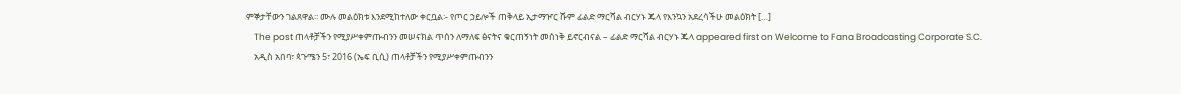ምኞታቸውን ገልጸዋል፡፡ ሙሉ መልዕክቱ እንደሚከተለው ቀርቧል፡- የጦር ኃይሎች ጠቅላይ ኢታማዦር ሹም ፊልድ ማርሻል ብርሃኑ ጁላ የእንኳን አደረሳችሁ መልዕክት […]
    The post ጠላቶቻችን የሚያሥቀምጡብንን መሠናክል ጥሰን ለማለፍ ፅናትና ቁርጠኝነት መሰነቅ ይኖርብናል – ፊልድ ማርሻል ብርሃኑ ጁላ appeared first on Welcome to Fana Broadcasting Corporate S.C.
    አዲስ አበባ፣ ጳጉሜን 5፣ 2016 (ኤፍ ቢሲ) ጠላቶቻችን የሚያሥቀምጡብንን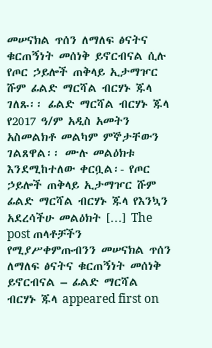መሠናክል ጥሰን ለማለፍ ፅናትና ቁርጠኝነት መሰነቅ ይኖርብናል ሲሉ የጦር ኃይሎች ጠቅላይ ኢታማዦር ሹም ፊልድ ማርሻል ብርሃኑ ጁላ ገለጹ፡፡ ፊልድ ማርሻል ብርሃኑ ጁላ የ2017 ዓ/ም አዲስ አመትን አስመልክቶ መልካም ምኞታቸውን ገልጸዋል፡፡ ሙሉ መልዕክቱ እንደሚከተለው ቀርቧል፡- የጦር ኃይሎች ጠቅላይ ኢታማዦር ሹም ፊልድ ማርሻል ብርሃኑ ጁላ የእንኳን አደረሳችሁ መልዕክት […] The post ጠላቶቻችን የሚያሥቀምጡብንን መሠናክል ጥሰን ለማለፍ ፅናትና ቁርጠኝነት መሰነቅ ይኖርብናል – ፊልድ ማርሻል ብርሃኑ ጁላ appeared first on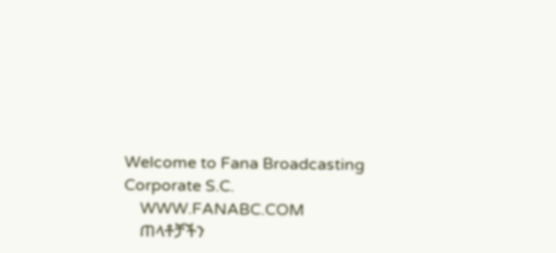Welcome to Fana Broadcasting Corporate S.C.
    WWW.FANABC.COM
    ጠላቶቻችን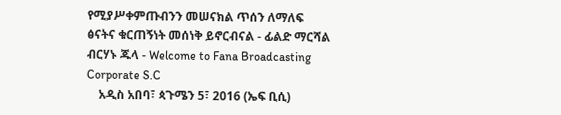የሚያሥቀምጡብንን መሠናክል ጥሰን ለማለፍ ፅናትና ቁርጠኝነት መሰነቅ ይኖርብናል - ፊልድ ማርሻል ብርሃኑ ጁላ - Welcome to Fana Broadcasting Corporate S.C
    አዲስ አበባ፣ ጳጉሜን 5፣ 2016 (ኤፍ ቢሲ)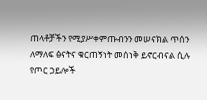ጠላቶቻችን የሚያሥቀምጡብንን መሠናክል ጥሰን ለማለፍ ፅናትና ቁርጠኝነት መሰነቅ ይኖርብናል ሲሉ የጦር ኃይሎች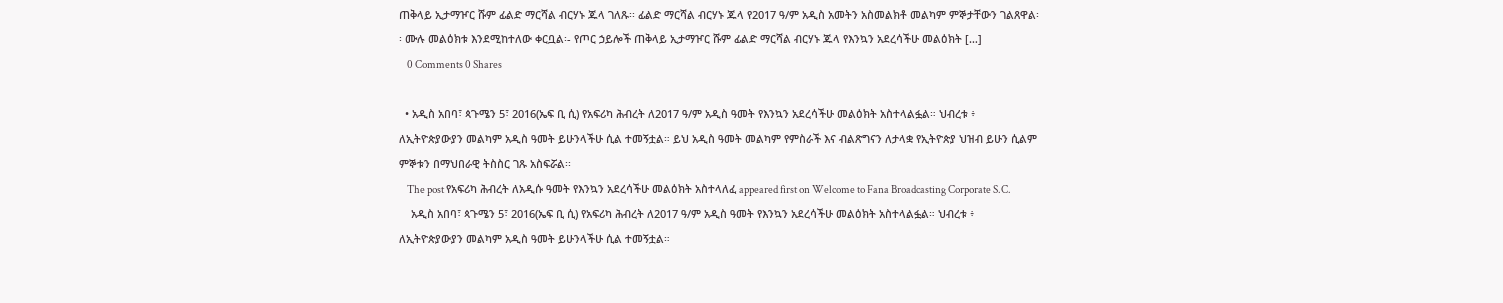ጠቅላይ ኢታማዦር ሹም ፊልድ ማርሻል ብርሃኑ ጁላ ገለጹ፡፡ ፊልድ ማርሻል ብርሃኑ ጁላ የ2017 ዓ/ም አዲስ አመትን አስመልክቶ መልካም ምኞታቸውን ገልጸዋል፡፡ ሙሉ መልዕክቱ እንደሚከተለው ቀርቧል፡- የጦር ኃይሎች ጠቅላይ ኢታማዦር ሹም ፊልድ ማርሻል ብርሃኑ ጁላ የእንኳን አደረሳችሁ መልዕክት […]
    0 Comments 0 Shares

  • አዲስ አበባ፣ ጳጉሜን 5፣ 2016(ኤፍ ቢ ሲ) የአፍሪካ ሕብረት ለ2017 ዓ/ም አዲስ ዓመት የእንኳን አደረሳችሁ መልዕክት አስተላልፏል። ህብረቱ ፥ ለኢትዮጵያውያን መልካም አዲስ ዓመት ይሁንላችሁ ሲል ተመኝቷል። ይህ አዲስ ዓመት መልካም የምስራች እና ብልጽግናን ለታላቋ የኢትዮጵያ ህዝብ ይሁን ሲልም ምኞቱን በማህበራዊ ትስስር ገጹ አስፍሯል፡፡
    The post የአፍሪካ ሕብረት ለአዲሱ ዓመት የእንኳን አደረሳችሁ መልዕክት አስተላለፈ appeared first on Welcome to Fana Broadcasting Corporate S.C.
    አዲስ አበባ፣ ጳጉሜን 5፣ 2016(ኤፍ ቢ ሲ) የአፍሪካ ሕብረት ለ2017 ዓ/ም አዲስ ዓመት የእንኳን አደረሳችሁ መልዕክት አስተላልፏል። ህብረቱ ፥ ለኢትዮጵያውያን መልካም አዲስ ዓመት ይሁንላችሁ ሲል ተመኝቷል።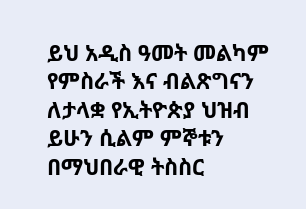ይህ አዲስ ዓመት መልካም የምስራች እና ብልጽግናን ለታላቋ የኢትዮጵያ ህዝብ ይሁን ሲልም ምኞቱን በማህበራዊ ትስስር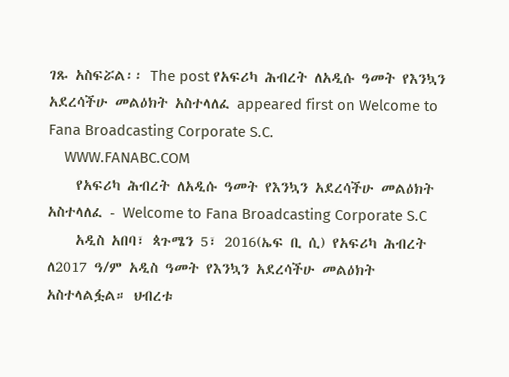ገጹ አስፍሯል፡፡ The post የአፍሪካ ሕብረት ለአዲሱ ዓመት የእንኳን አደረሳችሁ መልዕክት አስተላለፈ appeared first on Welcome to Fana Broadcasting Corporate S.C.
    WWW.FANABC.COM
    የአፍሪካ ሕብረት ለአዲሱ ዓመት የእንኳን አደረሳችሁ መልዕክት አስተላለፈ - Welcome to Fana Broadcasting Corporate S.C
    አዲስ አበባ፣ ጳጉሜን 5፣ 2016(ኤፍ ቢ ሲ) የአፍሪካ ሕብረት ለ2017 ዓ/ም አዲስ ዓመት የእንኳን አደረሳችሁ መልዕክት አስተላልፏል። ህብረቱ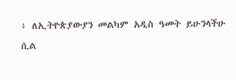፥ ለኢትዮጵያውያን መልካም አዲስ ዓመት ይሁንላችሁ ሲል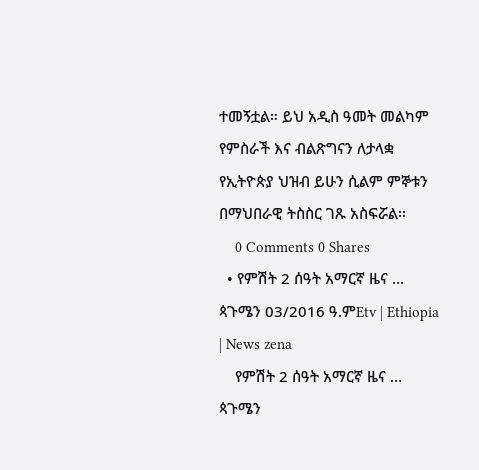ተመኝቷል። ይህ አዲስ ዓመት መልካም የምስራች እና ብልጽግናን ለታላቋ የኢትዮጵያ ህዝብ ይሁን ሲልም ምኞቱን በማህበራዊ ትስስር ገጹ አስፍሯል፡፡
    0 Comments 0 Shares
  • የምሽት 2 ሰዓት አማርኛ ዜና … ጳጉሜን 03/2016 ዓ.ምEtv | Ethiopia | News zena
    የምሽት 2 ሰዓት አማርኛ ዜና … ጳጉሜን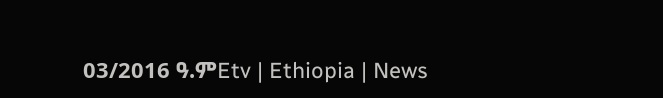03/2016 ዓ.ምEtv | Ethiopia | News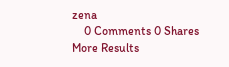zena
    0 Comments 0 Shares
More Results